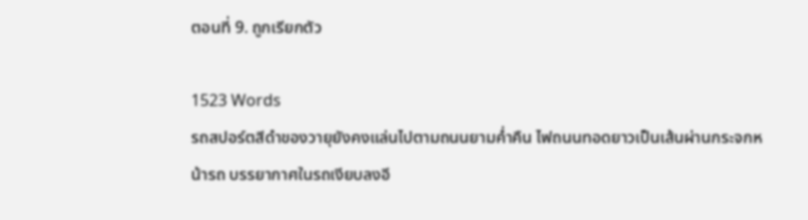ตอนที่ 9. ถูกเรียกตัว

1523 Words
รถสปอร์ตสีดำของวายุยังคงแล่นไปตามถนนยามค่ำคืน ไฟถนนทอดยาวเป็นเส้นผ่านกระจกหน้ารถ บรรยากาศในรถเงียบลงอี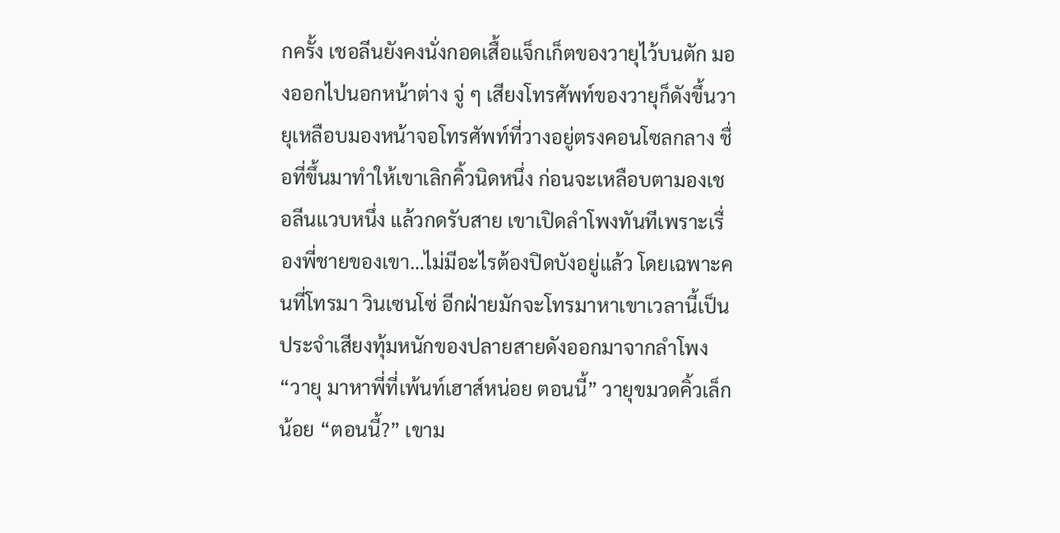กครั้ง เชอลีนยังคงนั่งกอดเสื้อแจ็กเก็ตของวายุไว้บนตัก มองออกไปนอกหน้าต่าง จู่ ๆ เสียงโทรศัพท์ของวายุก็ดังขึ้นวายุเหลือบมองหน้าจอโทรศัพท์ที่วางอยู่ตรงคอนโซลกลาง ชื่อที่ขึ้นมาทำให้เขาเลิกคิ้วนิดหนึ่ง ก่อนจะเหลือบตามองเชอลีนแวบหนึ่ง แล้วกดรับสาย เขาเปิดลำโพงทันทีเพราะเรื่องพี่ชายของเขา…ไม่มีอะไรต้องปิดบังอยู่แล้ว โดยเฉพาะคนที่โทรมา วินเซนโซ่ อีกฝ่ายมักจะโทรมาหาเขาเวลานี้เป็นประจำเสียงทุ้มหนักของปลายสายดังออกมาจากลำโพง “วายุ มาหาพี่ที่เพ้นท์เฮาส์หน่อย ตอนนี้” วายุขมวดคิ้วเล็กน้อย “ตอนนี้?” เขาม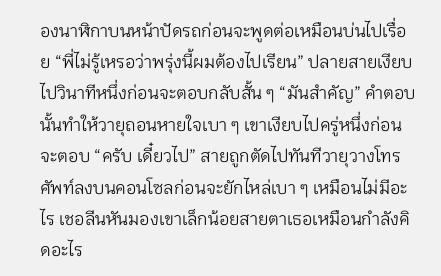องนาฬิกาบนหน้าปัดรถก่อนจะพูดต่อเหมือนบ่นไปเรื่อย “พี่ไม่รู้เหรอว่าพรุ่งนี้ผมต้องไปเรียน” ปลายสายเงียบไปวินาทีหนึ่งก่อนจะตอบกลับสั้น ๆ “มันสำคัญ” คำตอบนั้นทำให้วายุถอนหายใจเบา ๆ เขาเงียบไปครู่หนึ่งก่อนจะตอบ “ครับ เดี๋ยวไป” สายถูกตัดไปทันทีวายุวางโทรศัพท์ลงบนคอนโซลก่อนจะยักไหล่เบา ๆ เหมือนไม่มีอะไร เชอลีนหันมองเขาเล็กน้อยสายตาเธอเหมือนกำลังคิดอะไร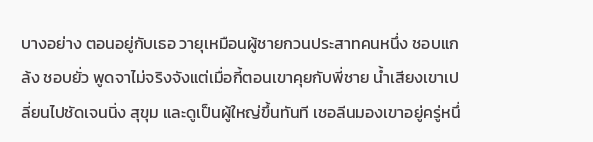บางอย่าง ตอนอยู่กับเธอ วายุเหมือนผู้ชายกวนประสาทคนหนึ่ง ชอบแกล้ง ชอบยั่ว พูดจาไม่จริงจังแต่เมื่อกี้ตอนเขาคุยกับพี่ชาย น้ำเสียงเขาเปลี่ยนไปชัดเจนนิ่ง สุขุม และดูเป็นผู้ใหญ่ขึ้นทันที เชอลีนมองเขาอยู่ครู่หนึ่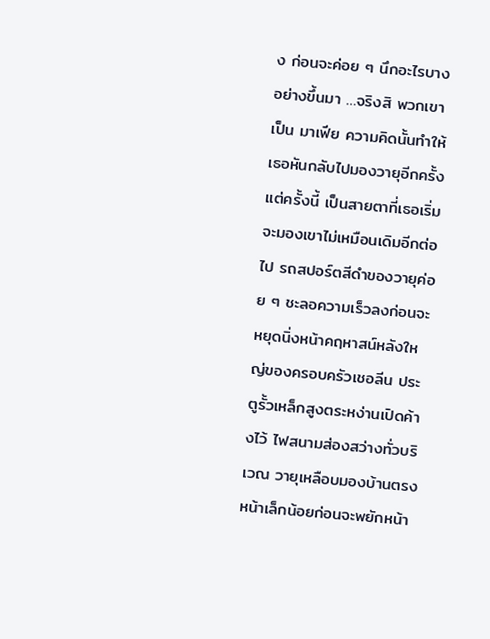ง ก่อนจะค่อย ๆ นึกอะไรบางอย่างขึ้นมา …จริงสิ พวกเขาเป็น มาเฟีย ความคิดนั้นทำให้เธอหันกลับไปมองวายุอีกครั้ง แต่ครั้งนี้ เป็นสายตาที่เธอเริ่มจะมองเขาไม่เหมือนเดิมอีกต่อไป รถสปอร์ตสีดำของวายุค่อย ๆ ชะลอความเร็วลงก่อนจะหยุดนิ่งหน้าคฤหาสน์หลังใหญ่ของครอบครัวเชอลีน ประตูรั้วเหล็กสูงตระหง่านเปิดค้างไว้ ไฟสนามส่องสว่างทั่วบริเวณ วายุเหลือบมองบ้านตรงหน้าเล็กน้อยก่อนจะพยักหน้า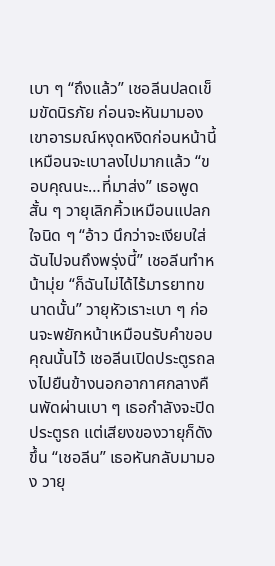เบา ๆ “ถึงแล้ว” เชอลีนปลดเข็มขัดนิรภัย ก่อนจะหันมามองเขาอารมณ์หงุดหงิดก่อนหน้านี้เหมือนจะเบาลงไปมากแล้ว “ขอบคุณนะ…ที่มาส่ง” เธอพูดสั้น ๆ วายุเลิกคิ้วเหมือนแปลกใจนิด ๆ “อ้าว นึกว่าจะเงียบใส่ฉันไปจนถึงพรุ่งนี้” เชอลีนทำหน้ามุ่ย “ก็ฉันไม่ได้ไร้มารยาทขนาดนั้น” วายุหัวเราะเบา ๆ ก่อนจะพยักหน้าเหมือนรับคำขอบคุณนั้นไว้ เชอลีนเปิดประตูรถลงไปยืนข้างนอกอากาศกลางคืนพัดผ่านเบา ๆ เธอกำลังจะปิดประตูรถ แต่เสียงของวายุก็ดังขึ้น “เชอลีน” เธอหันกลับมามอง วายุ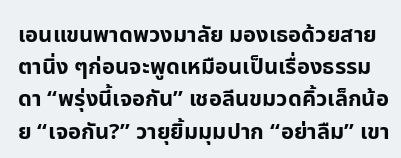เอนแขนพาดพวงมาลัย มองเธอด้วยสายตานิ่ง ๆก่อนจะพูดเหมือนเป็นเรื่องธรรมดา “พรุ่งนี้เจอกัน” เชอลีนขมวดคิ้วเล็กน้อย “เจอกัน?” วายุยิ้มมุมปาก “อย่าลืม” เขา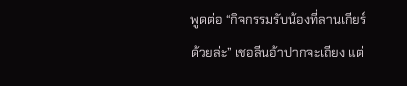พูดต่อ “กิจกรรมรับน้องที่ลานเกียร์ด้วยล่ะ” เชอลีนอ้าปากจะเถียง แต่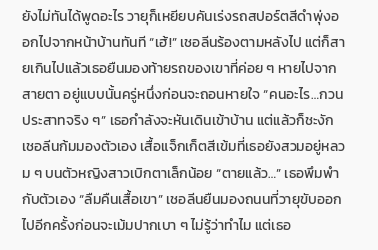ยังไม่ทันได้พูดอะไร วายุก็เหยียบคันเร่งรถสปอร์ตสีดำพุ่งออกไปจากหน้าบ้านทันที “เฮ้!” เชอลีนร้องตามหลังไป แต่ก็สายเกินไปแล้วเธอยืนมองท้ายรถของเขาที่ค่อย ๆ หายไปจากสายตา อยู่แบบนั้นครู่หนึ่งก่อนจะถอนหายใจ “คนอะไร…กวนประสาทจริง ๆ” เธอกำลังจะหันเดินเข้าบ้าน แต่แล้วก็ชะงักเชอลีนก้มมองตัวเอง เสื้อแจ็กเก็ตสีเข้มที่เธอยังสวมอยู่หลวม ๆ บนตัวหญิงสาวเบิกตาเล็กน้อย “ตายแล้ว…” เธอพึมพำกับตัวเอง “ลืมคืนเสื้อเขา” เชอลีนยืนมองถนนที่วายุขับออกไปอีกครั้งก่อนจะเม้มปากเบา ๆ ไม่รู้ว่าทำไม แต่เธอ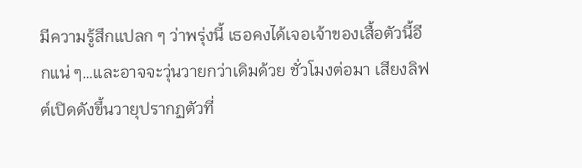มีความรู้สึกแปลก ๆ ว่าพรุ่งนี้ เธอคงได้เจอเจ้าของเสื้อตัวนี้อีกแน่ ๆ…และอาจจะวุ่นวายกว่าเดิมด้วย ชั่วโมงต่อมา เสียงลิฟต์เปิดดังขึ้นวายุปรากฏตัวที่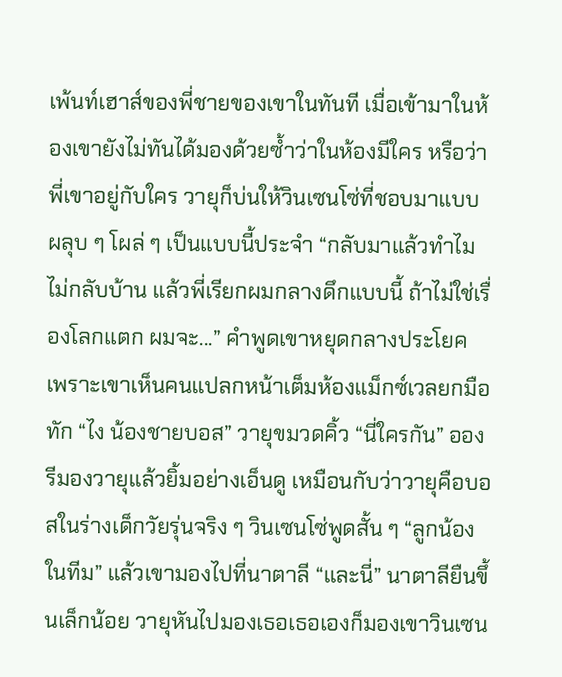เพ้นท์เฮาส์ของพี่ชายของเขาในทันที เมื่อเข้ามาในห้องเขายังไม่ทันได้มองด้วยซ้ำว่าในห้องมีใคร หรือว่าพี่เขาอยู่กับใคร วายุก็บ่นให้วินเซนโซ่ที่ชอบมาแบบ ผลุบ ๆ โผล่ ๆ เป็นแบบนี้ประจำ “กลับมาแล้วทำไมไม่กลับบ้าน แล้วพี่เรียกผมกลางดึกแบบนี้ ถ้าไม่ใช่เรื่องโลกแตก ผมจะ...” คำพูดเขาหยุดกลางประโยค เพราะเขาเห็นคนแปลกหน้าเต็มห้องแม็กซ์เวลยกมือทัก “ไง น้องชายบอส” วายุขมวดคิ้ว “นี่ใครกัน” อองรีมองวายุแล้วยิ้มอย่างเอ็นดู เหมือนกับว่าวายุคือบอสในร่างเด็กวัยรุ่นจริง ๆ วินเซนโซ่พูดสั้น ๆ “ลูกน้องในทีม” แล้วเขามองไปที่นาตาลี “และนี่” นาตาลียืนขึ้นเล็กน้อย วายุหันไปมองเธอเธอเองก็มองเขาวินเซน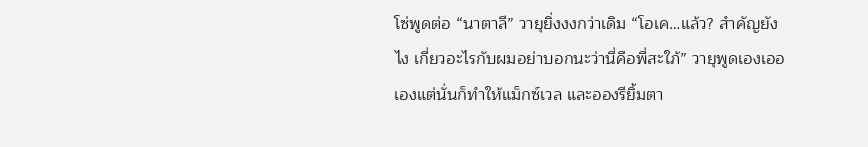โซ่พูดต่อ “นาตาลี” วายุยิ่งงงกว่าเดิม “โอเค…แล้ว? สำคัญยังไง เกี่ยวอะไรกับผมอย่าบอกนะว่านี่คือพี่สะใภ้” วายุพูดเองเออเองแต่นั่นก็ทำให้แม็กซ์เวล และอองรียิ้มตา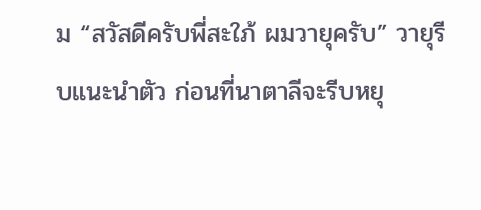ม “สวัสดีครับพี่สะใภ้ ผมวายุครับ” วายุรีบแนะนำตัว ก่อนที่นาตาลีจะรีบหยุ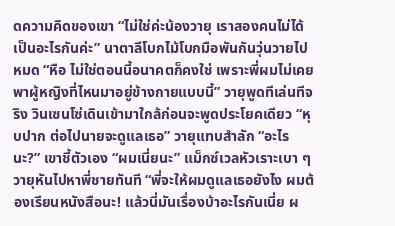ดความคิดของเขา “ไม่ใช่ค่ะน้องวายุ เราสองคนไม่ได้เป็นอะไรกันค่ะ” นาตาลีโบกไม้โบกมือพันกันวุ่นวายไปหมด “หือ ไม่ใช่ตอนนี้อนาคตก็คงใช่ เพราะพี่ผมไม่เคยพาผู้หญิงที่ไหนมาอยู่ข้างกายแบบนี้” วายุพูดทีเล่นทีจริง วินเซนโซ่เดินเข้ามาใกล้ก่อนจะพูดประโยคเดียว “หุบปาก ต่อไปนายจะดูแลเธอ” วายุแทบสำลัก “อะไรนะ?” เขาชี้ตัวเอง “ผมเนี่ยนะ” แม็กซ์เวลหัวเราะเบา ๆ วายุหันไปหาพี่ชายทันที “พี่จะให้ผมดูแลเธอยังไง ผมต้องเรียนหนังสือนะ! แล้วนี่มันเรื่องบ้าอะไรกันเนี่ย ผ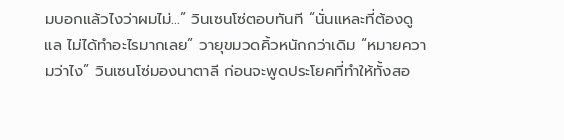มบอกแล้วไงว่าผมไม่...” วินเซนโซ่ตอบทันที “นั่นแหละที่ต้องดูแล ไม่ได้ทำอะไรมากเลย” วายุขมวดคิ้วหนักกว่าเดิม “หมายความว่าไง” วินเซนโซ่มองนาตาลี ก่อนจะพูดประโยคที่ทำให้ทั้งสอ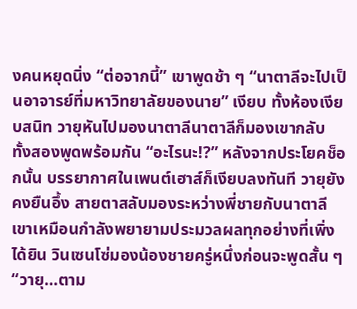งคนหยุดนิ่ง “ต่อจากนี้” เขาพูดช้า ๆ “นาตาลีจะไปเป็นอาจารย์ที่มหาวิทยาลัยของนาย” เงียบ ทั้งห้องเงียบสนิท วายุหันไปมองนาตาลีนาตาลีก็มองเขากลับ ทั้งสองพูดพร้อมกัน “อะไรนะ!?” หลังจากประโยคช็อกนั้น บรรยากาศในเพนต์เฮาส์ก็เงียบลงทันที วายุยังคงยืนอึ้ง สายตาสลับมองระหว่างพี่ชายกับนาตาลีเขาเหมือนกำลังพยายามประมวลผลทุกอย่างที่เพิ่งได้ยิน วินเซนโซ่มองน้องชายครู่หนึ่งก่อนจะพูดสั้น ๆ “วายุ…ตาม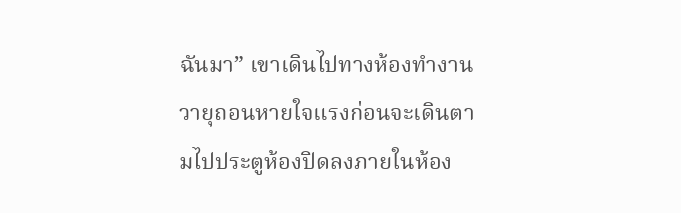ฉันมา” เขาเดินไปทางห้องทำงานวายุถอนหายใจแรงก่อนจะเดินตามไปประตูห้องปิดลงภายในห้อง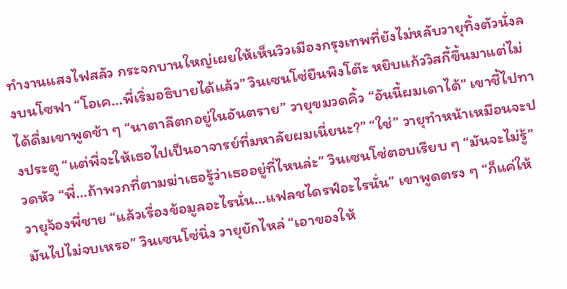ทำงานแสงไฟสลัว กระจกบานใหญ่เผยให้เห็นวิวเมืองกรุงเทพที่ยังไม่หลับวายุทิ้งตัวนั่งลงบนโซฟา “โอเค…พี่เริ่มอธิบายได้แล้ว” วินเซนโซ่ยืนพิงโต๊ะ หยิบแก้ววิสกี้ขึ้นมาแต่ไม่ได้ดื่มเขาพูดช้า ๆ “นาตาลีตกอยู่ในอันตราย” วายุขมวดคิ้ว “อันนี้ผมเดาได้” เขาชี้ไปทางประตู “แต่พี่จะให้เธอไปเป็นอาจารย์ที่มหาลัยผมเนี่ยนะ?” “ใช่” วายุทำหน้าเหมือนจะปวดหัว “พี่…ถ้าพวกที่ตามฆ่าเธอรู้ว่าเธออยู่ที่ไหนล่ะ” วินเซนโซ่ตอบเรียบ ๆ “มันจะไม่รู้” วายุจ้องพี่ชาย “แล้วเรื่องข้อมูลอะไรนั่น…แฟลชไดรฟ์อะไรนั่น” เขาพูดตรง ๆ “ก็แค่ให้มันไปไม่จบเหรอ” วินเซนโซ่นิ่ง วายุยักไหล่ “เอาของให้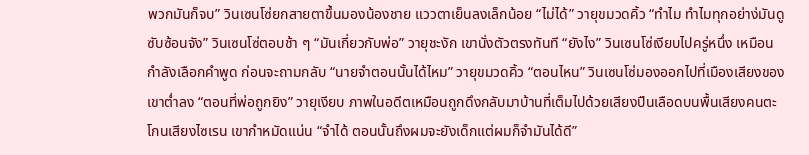พวกมันก็จบ” วินเซนโซ่ยกสายตาขึ้นมองน้องชาย แววตาเย็นลงเล็กน้อย “ไม่ได้” วายุขมวดคิ้ว “ทำไม ทำไมทุกอย่าง่มันดูซับซ้อนจัง” วินเซนโซ่ตอบช้า ๆ “มันเกี่ยวกับพ่อ” วายุชะงัก เขานั่งตัวตรงทันที “ยังไง” วินเซนโซ่เงียบไปครู่หนึ่ง เหมือนกำลังเลือกคำพูด ก่อนจะถามกลับ “นายจำตอนนั้นได้ไหม” วายุขมวดคิ้ว “ตอนไหน” วินเซนโซ่มองออกไปที่เมืองเสียงของเขาต่ำลง “ตอนที่พ่อถูกยิง” วายุเงียบ ภาพในอดีตเหมือนถูกดึงกลับมาบ้านที่เต็มไปด้วยเสียงปืนเลือดบนพื้นเสียงคนตะโกนเสียงไซเรน เขากำหมัดแน่น “จำได้ ตอนนั้นถึงผมจะยังเด็กแต่ผมก็จำมันได้ดี”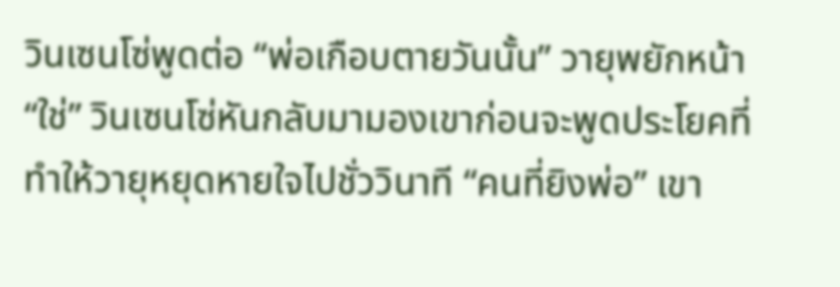วินเซนโซ่พูดต่อ “พ่อเกือบตายวันนั้น” วายุพยักหน้า “ใช่” วินเซนโซ่หันกลับมามองเขาก่อนจะพูดประโยคที่ทำให้วายุหยุดหายใจไปชั่ววินาที “คนที่ยิงพ่อ” เขา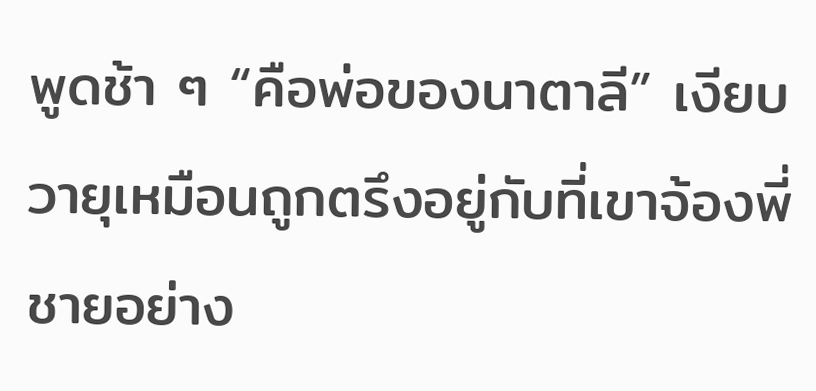พูดช้า ๆ “คือพ่อของนาตาลี” เงียบ วายุเหมือนถูกตรึงอยู่กับที่เขาจ้องพี่ชายอย่าง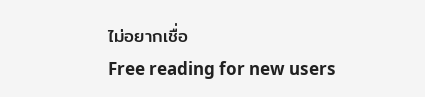ไม่อยากเชื่อ
Free reading for new users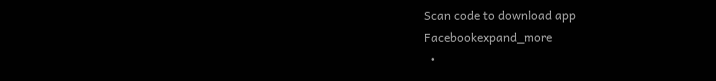Scan code to download app
Facebookexpand_more
  •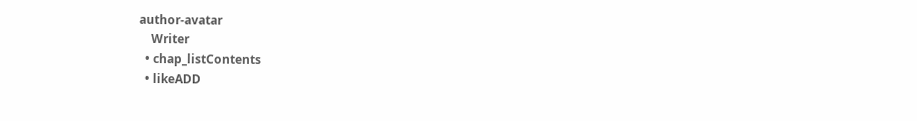author-avatar
    Writer
  • chap_listContents
  • likeADD